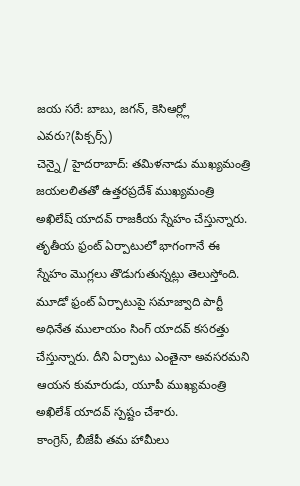జయ సరే: బాబు, జగన్, కెసిఆర్ల్లో ఎవరు?(పిక్చర్స్)
చెన్నై/ హైదరాబాద్: తమిళనాడు ముఖ్యమంత్రి జయలలితతో ఉత్తరప్రదేశ్ ముఖ్యమంత్రి అఖిలేష్ యాదవ్ రాజకీయ స్నేహం చేస్తున్నారు. తృతీయ ఫ్రంట్ ఏర్పాటులో భాగంగానే ఈ స్నేహం మొగ్లలు తొడుగుతున్నట్లు తెలుస్తోంది. మూడో ఫ్రంట్ ఏర్పాటుపై సమాజ్వాది పార్టీ అధినేత ములాయం సింగ్ యాదవ్ కసరత్తు చేస్తున్నారు. దీని ఏర్పాటు ఎంతైనా అవసరమని ఆయన కుమారుడు, యూపీ ముఖ్యమంత్రి అఖిలేశ్ యాదవ్ స్పష్టం చేశారు.
కాంగ్రెస్, బీజేపీ తమ హామీలు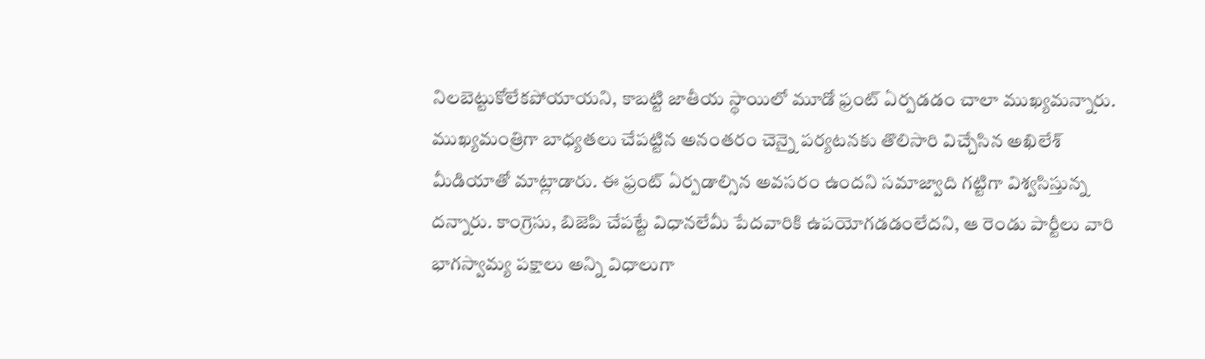నిలబెట్టుకోలేకపోయాయని, కాబట్టి జాతీయ స్థాయిలో మూడో ఫ్రంట్ ఏర్పడడం చాలా ముఖ్యమన్నారు. ముఖ్యమంత్రిగా బాధ్యతలు చేపట్టిన అనంతరం చెన్నై పర్యటనకు తొలిసారి విచ్చేసిన అఖిలేశ్ మీడియాతో మాట్లాడారు. ఈ ఫ్రంట్ ఏర్పడాల్సిన అవసరం ఉందని సమాజ్వాది గట్టిగా విశ్వసిస్తున్న దన్నారు. కాంగ్రెసు, బిజెపి చేపట్టే విధానలేమీ పేదవారికి ఉపయోగడడంలేదని, ఆ రెండు పార్టీలు వారి భాగస్వామ్య పక్షాలు అన్ని విధాలుగా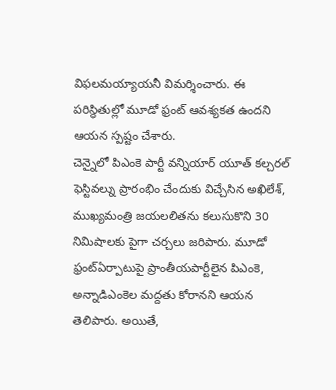విఫలమయ్యాయనీ విమర్శించారు. ఈ పరిస్థితుల్లో మూడో ఫ్రంట్ ఆవశ్యకత ఉందని ఆయన స్పష్టం చేశారు.
చెన్నైలో పిఎంకె పార్టీ వన్నియార్ యూత్ కల్చరల్ ఫెస్టివల్ను ప్రారంభిం చేందుకు విచ్చేసిన అఖిలేశ్, ముఖ్యమంత్రి జయలలితను కలుసుకొని 30 నిమిషాలకు పైగా చర్చలు జరిపారు. మూడో ఫ్రంట్ఏర్పాటుపై ప్రాంతీయపార్టీలైన పిఎంకె, అన్నాడిఎంకెల మద్దతు కోరానని ఆయన తెలిపారు. అయితే,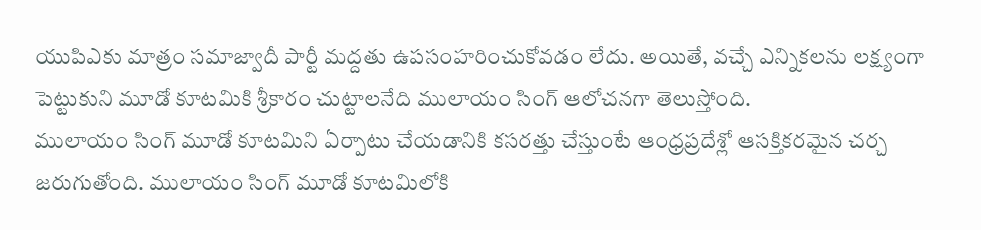యుపిఎకు మాత్రం సమాజ్వాదీ పార్టీ మద్దతు ఉపసంహరించుకోవడం లేదు. అయితే, వచ్చే ఎన్నికలను లక్ష్యంగా పెట్టుకుని మూడో కూటమికి శ్రీకారం చుట్టాలనేది ములాయం సింగ్ ఆలోచనగా తెలుస్తోంది.
ములాయం సింగ్ మూడో కూటమిని ఏర్పాటు చేయడానికి కసరత్తు చేస్తుంటే ఆంధ్రప్రదేశ్లో ఆసక్తికరమైన చర్చ జరుగుతోంది. ములాయం సింగ్ మూడో కూటమిలోకి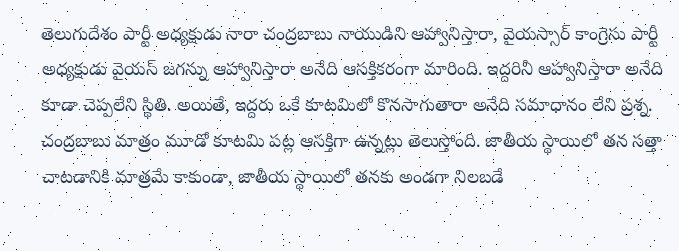తెలుగుదేశం పార్టీ అధ్యక్షుడు నారా చంద్రబాబు నాయుడిని ఆహ్వానిస్తారా, వైయస్సార్ కాంగ్రెసు పార్టీ అధ్యక్షుడు వైయస్ జగన్ను ఆహ్వానిస్తారా అనేది ఆసక్తికరంగా మారింది. ఇద్దరినీ ఆహ్వానిస్తారా అనేది కూడా చెప్పలేని స్థితి. అయితే, ఇద్దరు ఒకే కూటమిలో కొనసాగుతారా అనేది సమాధానం లేని ప్రశ్న.
చంద్రబాబు మాత్రం మూడో కూటమి పట్ల ఆసక్తిగా ఉన్నట్లు తెలుస్తోంది. జాతీయ స్థాయిలో తన సత్తా చాటడానికి మాత్రమే కాకుండా, జాతీయ స్థాయిలో తనకు అండగా నిలబడే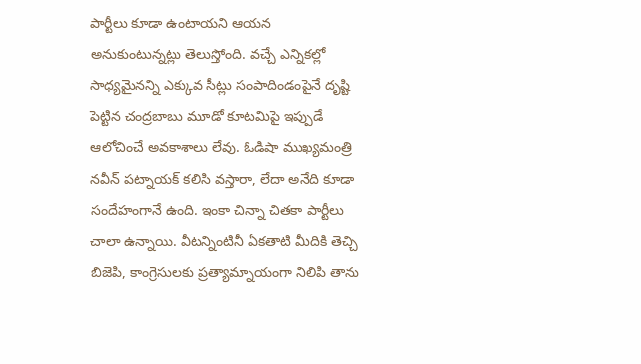పార్టీలు కూడా ఉంటాయని ఆయన అనుకుంటున్నట్లు తెలుస్తోంది. వచ్చే ఎన్నికల్లో సాధ్యమైనన్ని ఎక్కువ సీట్లు సంపాదిండంపైనే దృష్టి పెట్టిన చంద్రబాబు మూడో కూటమిపై ఇప్పుడే ఆలోచించే అవకాశాలు లేవు. ఓడిషా ముఖ్యమంత్రి నవీన్ పట్నాయక్ కలిసి వస్తారా, లేదా అనేది కూడా సందేహంగానే ఉంది. ఇంకా చిన్నా చితకా పార్టీలు చాలా ఉన్నాయి. వీటన్నింటినీ ఏకతాటి మీదికి తెచ్చి బిజెపి, కాంగ్రెసులకు ప్రత్యామ్నాయంగా నిలిపి తాను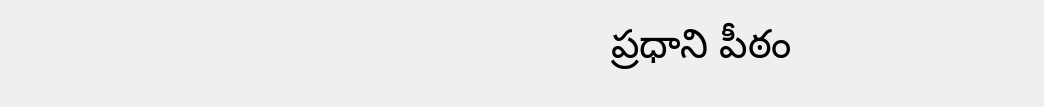ప్రధాని పీఠం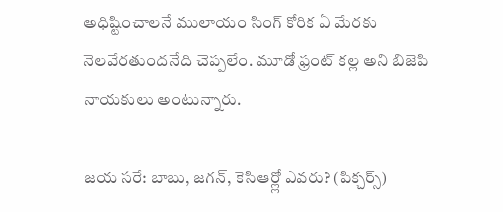అధిష్టించాలనే ములాయం సింగ్ కోరిక ఏ మేరకు నెలవేరతుందనేది చెప్పలేం. మూడో ఫ్రంట్ కల్ల అని బిజెపి నాయకులు అంటున్నారు.

జయ సరే: బాబు, జగన్, కెసిఆర్ల్లో ఎవరు? (పిక్చర్స్)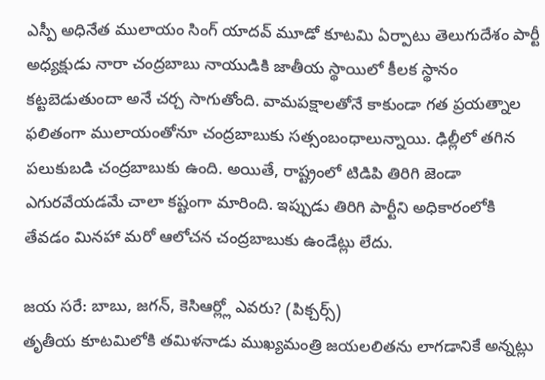ఎస్పీ అధినేత ములాయం సింగ్ యాదవ్ మూడో కూటమి ఏర్పాటు తెలుగుదేశం పార్టీ అధ్యక్షుడు నారా చంద్రబాబు నాయుడికి జాతీయ స్థాయిలో కీలక స్థానం కట్టబెడుతుందా అనే చర్చ సాగుతోంది. వామపక్షాలతోనే కాకుండా గత ప్రయత్నాల ఫలితంగా ములాయంతోనూ చంద్రబాబుకు సత్సంబంధాలున్నాయి. ఢిల్లీలో తగిన పలుకుబడి చంద్రబాబుకు ఉంది. అయితే, రాష్ట్రంలో టిడిపి తిరిగి జెండా ఎగురవేయడమే చాలా కష్టంగా మారింది. ఇప్పుడు తిరిగి పార్టీని అధికారంలోకి తేవడం మినహా మరో ఆలోచన చంద్రబాబుకు ఉండేట్లు లేదు.

జయ సరే: బాబు, జగన్, కెసిఆర్ల్లో ఎవరు? (పిక్చర్స్)
తృతీయ కూటమిలోకి తమిళనాడు ముఖ్యమంత్రి జయలలితను లాగడానికే అన్నట్లు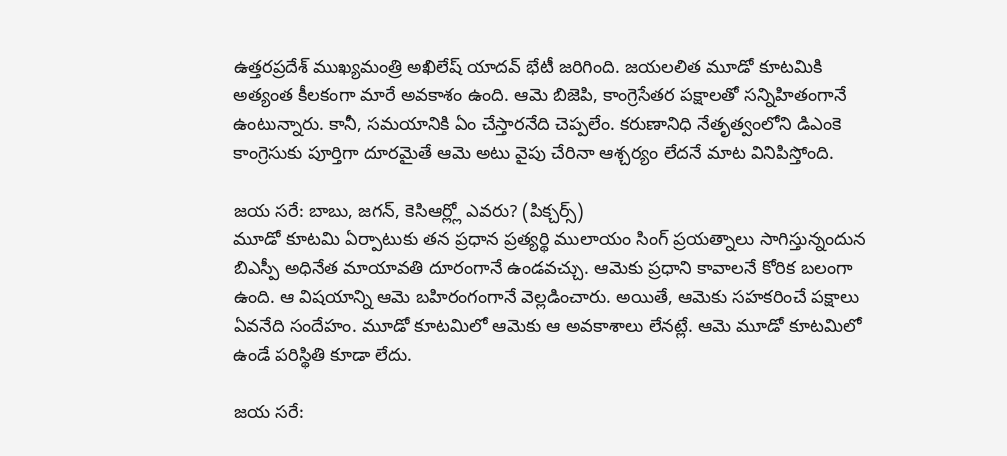ఉత్తరప్రదేశ్ ముఖ్యమంత్రి అఖిలేష్ యాదవ్ భేటీ జరిగింది. జయలలిత మూడో కూటమికి అత్యంత కీలకంగా మారే అవకాశం ఉంది. ఆమె బిజెపి, కాంగ్రెసేతర పక్షాలతో సన్నిహితంగానే ఉంటున్నారు. కానీ, సమయానికి ఏం చేస్తారనేది చెప్పలేం. కరుణానిధి నేతృత్వంలోని డిఎంకె కాంగ్రెసుకు పూర్తిగా దూరమైతే ఆమె అటు వైపు చేరినా ఆశ్చర్యం లేదనే మాట వినిపిస్తోంది.

జయ సరే: బాబు, జగన్, కెసిఆర్ల్లో ఎవరు? (పిక్చర్స్)
మూడో కూటమి ఏర్పాటుకు తన ప్రధాన ప్రత్యర్థి ములాయం సింగ్ ప్రయత్నాలు సాగిస్తున్నందున బిఎస్పీ అధినేత మాయావతి దూరంగానే ఉండవచ్చు. ఆమెకు ప్రధాని కావాలనే కోరిక బలంగా ఉంది. ఆ విషయాన్ని ఆమె బహిరంగంగానే వెల్లడించారు. అయితే, ఆమెకు సహకరించే పక్షాలు ఏవనేది సందేహం. మూడో కూటమిలో ఆమెకు ఆ అవకాశాలు లేనట్లే. ఆమె మూడో కూటమిలో ఉండే పరిస్థితి కూడా లేదు.

జయ సరే: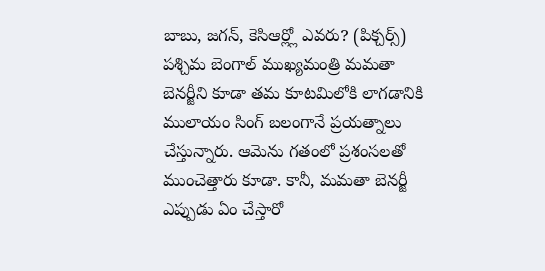బాబు, జగన్, కెసిఆర్ల్లో ఎవరు? (పిక్చర్స్)
పశ్చిమ బెంగాల్ ముఖ్యమంత్రి మమతా బెనర్జీని కూడా తమ కూటమిలోకి లాగడానికి ములాయం సింగ్ బలంగానే ప్రయత్నాలు చేస్తున్నారు. ఆమెను గతంలో ప్రశంసలతో ముంచెత్తారు కూడా. కానీ, మమతా బెనర్జీ ఎప్పుడు ఏం చేస్తారో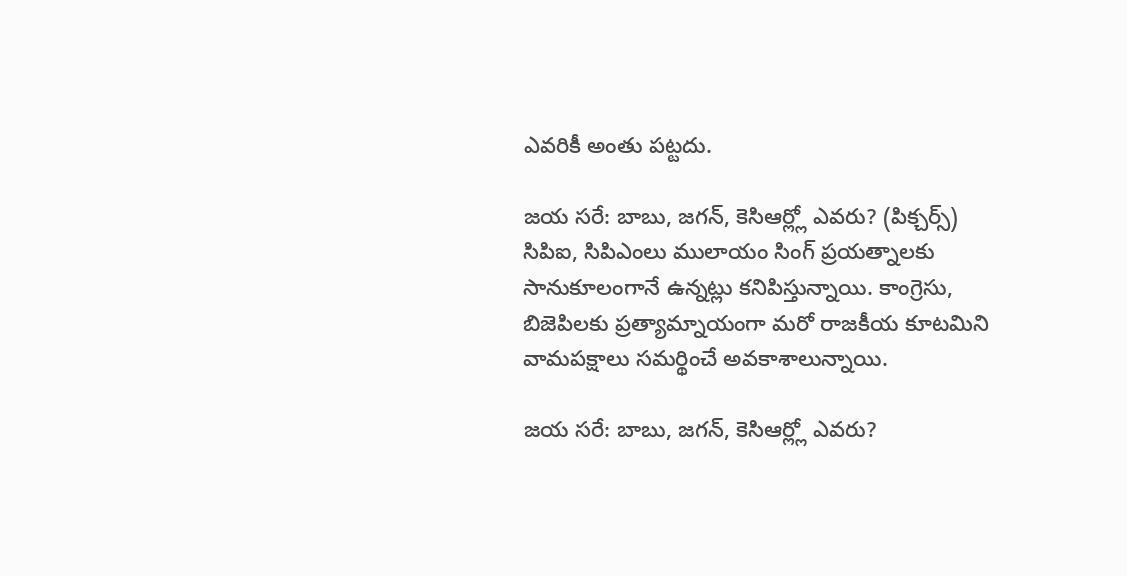ఎవరికీ అంతు పట్టదు.

జయ సరే: బాబు, జగన్, కెసిఆర్ల్లో ఎవరు? (పిక్చర్స్)
సిపిఐ, సిపిఎంలు ములాయం సింగ్ ప్రయత్నాలకు సానుకూలంగానే ఉన్నట్లు కనిపిస్తున్నాయి. కాంగ్రెసు, బిజెపిలకు ప్రత్యామ్నాయంగా మరో రాజకీయ కూటమిని వామపక్షాలు సమర్థించే అవకాశాలున్నాయి.

జయ సరే: బాబు, జగన్, కెసిఆర్ల్లో ఎవరు?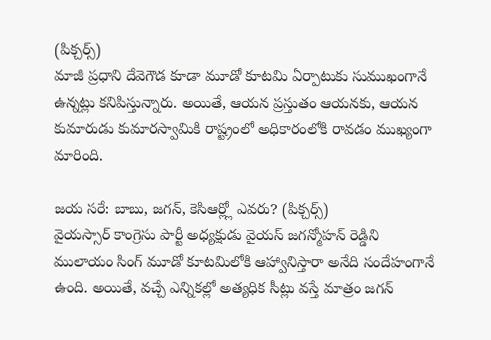(పిక్చర్స్)
మాజీ ప్రధాని దేవెగౌడ కూడా మూడో కూటమి ఏర్పాటుకు సుముఖంగానే ఉన్నట్లు కనిపిస్తున్నారు. అయితే, ఆయన ప్రస్తుతం ఆయనకు, ఆయన కుమారుడు కుమారస్వామికి రాష్ట్రంలో అధికారంలోకి రావడం ముఖ్యంగా మారింది.

జయ సరే: బాబు, జగన్, కెసిఆర్ల్లో ఎవరు? (పిక్చర్స్)
వైయస్సార్ కాంగ్రెసు పార్టీ అధ్యక్షుడు వైయస్ జగన్మోహన్ రెడ్డిని ములాయం సింగ్ మూడో కూటమిలోకి ఆహ్వానిస్తారా అనేది సందేహంగానే ఉంది. అయితే, వచ్చే ఎన్నికల్లో అత్యధిక సీట్లు వస్తే మాత్రం జగన్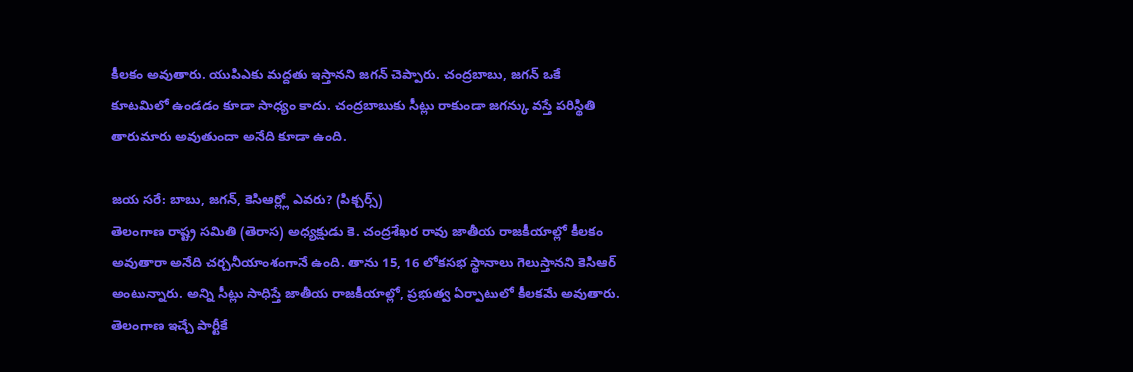కీలకం అవుతారు. యుపిఎకు మద్దతు ఇస్తానని జగన్ చెప్పారు. చంద్రబాబు, జగన్ ఒకే కూటమిలో ఉండడం కూడా సాధ్యం కాదు. చంద్రబాబుకు సీట్లు రాకుండా జగన్కు వస్తే పరిస్థితి తారుమారు అవుతుందా అనేది కూడా ఉంది.

జయ సరే: బాబు, జగన్, కెసిఆర్ల్లో ఎవరు? (పిక్చర్స్)
తెలంగాణ రాష్ట్ర సమితి (తెరాస) అధ్యక్షుడు కె. చంద్రశేఖర రావు జాతీయ రాజకీయాల్లో కీలకం అవుతారా అనేది చర్చనీయాంశంగానే ఉంది. తాను 15, 16 లోకసభ స్థానాలు గెలుస్తానని కెసిఆర్ అంటున్నారు. అన్ని సీట్లు సాధిస్తే జాతీయ రాజకీయాల్లో, ప్రభుత్వ ఏర్పాటులో కీలకమే అవుతారు. తెలంగాణ ఇచ్చే పార్టీకే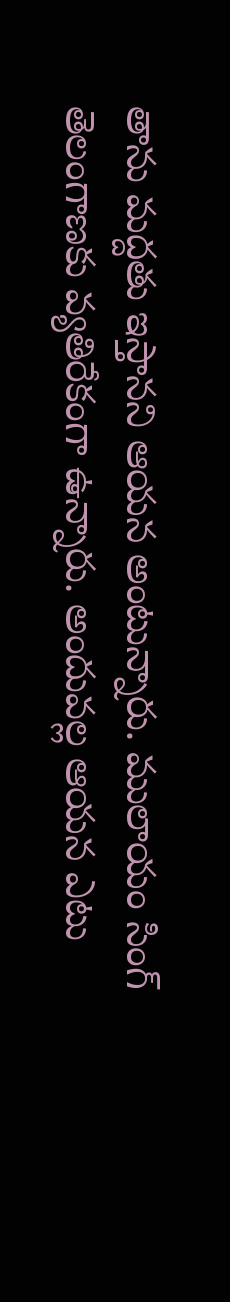తాను మద్దతు ఇస్తానని ఆయన అంటున్నారు. ములాయం సింగ్ తెలంగాణకు వ్యతిరేకంగా ఉన్నారు. అందువల్ల ఆయన ఎటు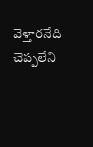వెళ్తారనేది చెప్పలేని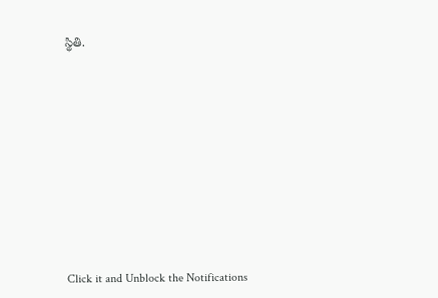స్థితి.












Click it and Unblock the Notifications